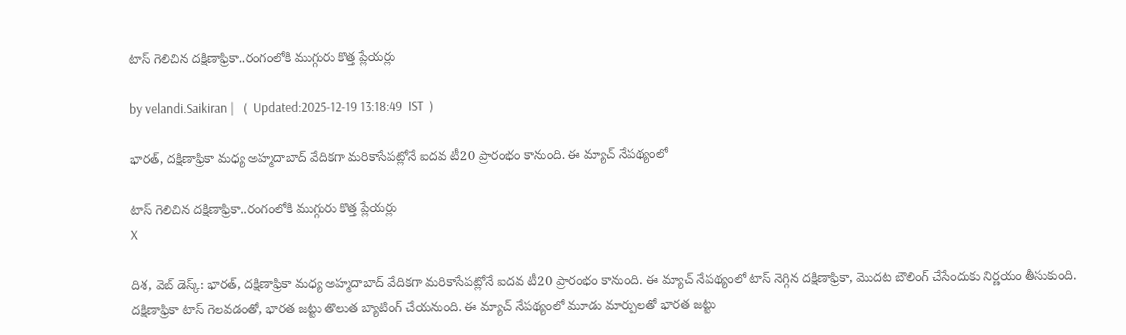టాస్ గెలిచిన ద‌క్షిణాఫ్రికా..రంగంలోకి ముగ్గురు కొత్త ప్లేయ‌ర్లు

by velandi.Saikiran |   (  Updated:2025-12-19 13:18:49  IST  )

భారత్, దక్షిణాఫ్రికా మధ్య అహ్మదాబాద్ వేదికగా మరికాసేపట్లోనే ఐదవ టీ20 ప్రారంభం కానుంది. ఈ మ్యాచ్ నేపథ్యంలో

టాస్ గెలిచిన ద‌క్షిణాఫ్రికా..రంగంలోకి ముగ్గురు కొత్త ప్లేయ‌ర్లు
X

దిశ‌, వెబ్ డెస్క్‌: భారత్, దక్షిణాఫ్రికా మధ్య అహ్మదాబాద్ వేదికగా మరికాసేపట్లోనే ఐదవ టీ20 ప్రారంభం కానుంది. ఈ మ్యాచ్ నేపథ్యంలో టాస్ నెగ్గిన దక్షిణాఫ్రికా, మొదట బౌలింగ్ చేసేందుకు నిర్ణయం తీసుకుంది. దక్షిణాఫ్రికా టాస్ గెలవడంతో, భారత జట్టు తొలుత బ్యాటింగ్ చేయనుంది. ఈ మ్యాచ్ నేపథ్యంలో మూడు మార్పులతో భారత జట్టు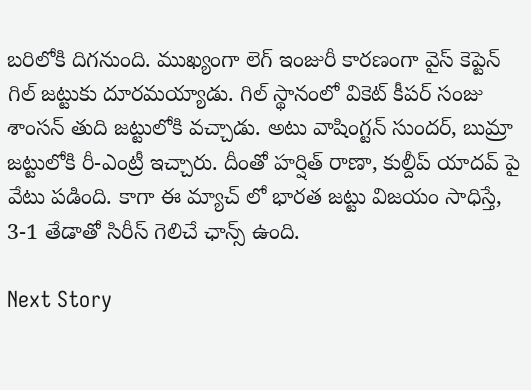బరిలోకి దిగనుంది. ముఖ్యంగా లెగ్ ఇంజురీ కారణంగా వైస్ కెప్టెన్ గిల్ జ‌ట్టుకు దూరమయ్యాడు. గిల్ స్థానంలో వికెట్ కీపర్ సంజు శాంసన్ తుది జట్టులోకి వచ్చాడు. అటు వాషింగ్టన్ సుందర్, బుమ్రా జట్టులోకి రీ-ఎంట్రీ ఇచ్చారు. దీంతో హర్షిత్ రాణా, కుల్దీప్ యాదవ్ పై వేటు ప‌డింది. కాగా ఈ మ్యాచ్ లో భార‌త జ‌ట్టు విజ‌యం సాధిస్తే, 3-1 తేడాతో సిరీస్ గెలిచే ఛాన్స్ ఉంది.

Next Story